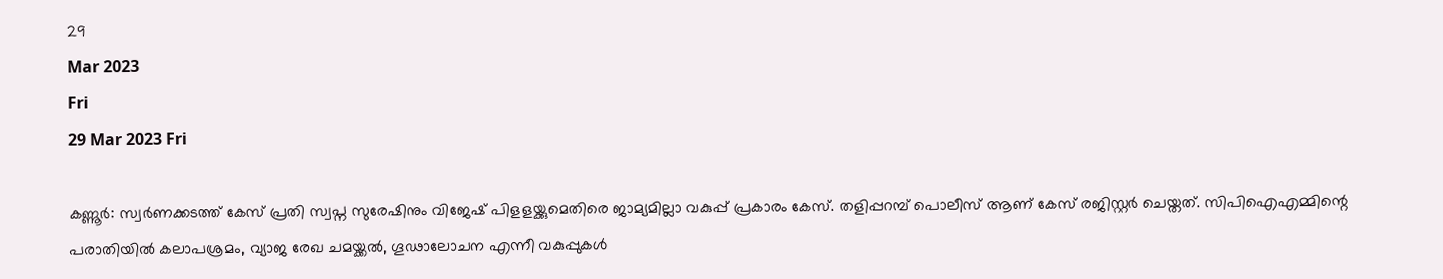29
Mar 2023
Fri
29 Mar 2023 Fri

കണ്ണൂർ: സ്വർണക്കടത്ത് കേസ് പ്രതി സ്വപ്ന സുരേഷിനും വിജേഷ് പിളളയ്ക്കുമെതിരെ ജാമ്യമില്ലാ വകുപ്പ് പ്രകാരം കേസ്. തളിപ്പറമ്പ് പൊലീസ് ആണ് കേസ് രജിസ്റ്റർ ചെയ്തത്. സിപിഐഎമ്മിന്റെ പരാതിയിൽ കലാപശ്രമം, വ്യാജ രേഖ ചമയ്ക്കൽ, ഗൂഢാലോചന എന്നീ വകുപ്പുകൾ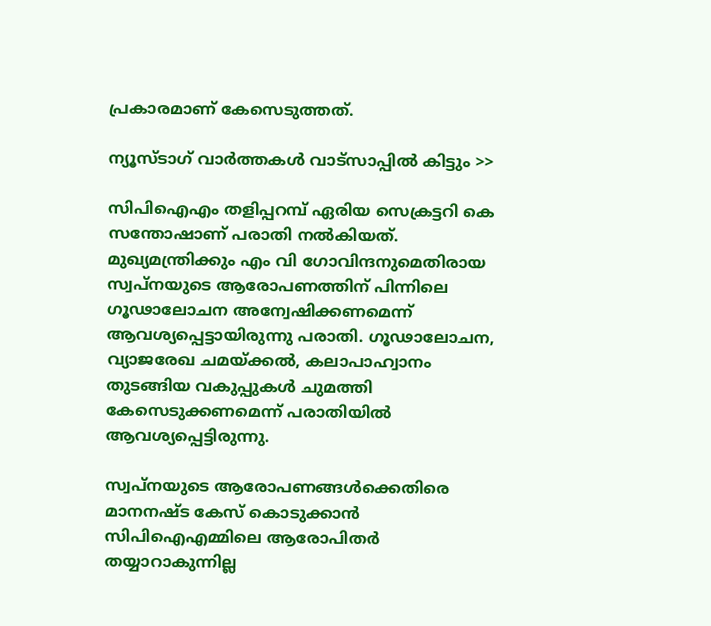പ്രകാരമാണ് കേസെടുത്തത്.

ന്യൂസ്ടാഗ് വാര്‍ത്തകള്‍ വാട്‌സാപ്പില്‍ കിട്ടും >>

സിപിഐഎം തളിപ്പറമ്പ് ഏരിയ സെക്രട്ടറി കെ സന്തോഷാണ് പരാതി നൽകിയത്. മുഖ്യമന്ത്രിക്കും എം വി ഗോവിന്ദനുമെതിരായ സ്വപ്നയുടെ ആരോപണത്തിന് പിന്നിലെ ഗൂഢാലോചന അന്വേഷിക്കണമെന്ന് ആവശ്യപ്പെട്ടായിരുന്നു പരാതി. ഗൂഢാലോചന, വ്യാജരേഖ ചമയ്ക്കല്‍, കലാപാഹ്വാനം തുടങ്ങിയ വകുപ്പുകള്‍ ചുമത്തി കേസെടുക്കണമെന്ന് പരാതിയില്‍ ആവശ്യപ്പെട്ടിരുന്നു.

സ്വപ്നയുടെ ആരോപണങ്ങൾക്കെതിരെ മാനനഷ്ട കേസ് കൊടുക്കാൻ സിപിഐഎമ്മിലെ ആരോപിതർ തയ്യാറാകുന്നില്ല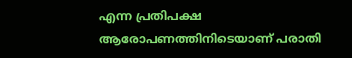എന്ന പ്രതിപക്ഷ ആരോപണത്തിനിടെയാണ് പരാതി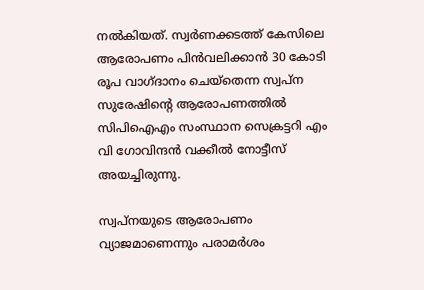നൽകിയത്. സ്വര്‍ണക്കടത്ത് കേസിലെ ആരോപണം പിന്‍വലിക്കാന്‍ 30 കോടി രൂപ വാഗ്ദാനം ചെയ്‌തെന്ന സ്വപ്‌ന സുരേഷിന്റെ ആരോപണത്തില്‍ സിപിഐഎം സംസ്ഥാന സെക്രട്ടറി എം വി ഗോവിന്ദന്‍ വക്കീല്‍ നോട്ടീസ് അയച്ചിരുന്നു.

സ്വപ്‌നയുടെ ആരോപണം വ്യാജമാണെന്നും പരാമര്‍ശം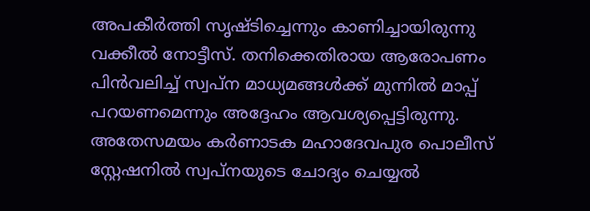അപകീര്‍ത്തി സൃഷ്ടിച്ചെന്നും കാണിച്ചായിരുന്നു വക്കീല്‍ നോട്ടീസ്. തനിക്കെതിരായ ആരോപണം പിന്‍വലിച്ച് സ്വപ്‌ന മാധ്യമങ്ങള്‍ക്ക് മുന്നില്‍ മാപ്പ് പറയണമെന്നും അദ്ദേഹം ആവശ്യപ്പെട്ടിരുന്നു. അതേസമയം കർണാടക മഹാദേവപുര പൊലീസ് സ്റ്റേഷനിൽ സ്വപ്നയുടെ ചോദ്യം ചെയ്യൽ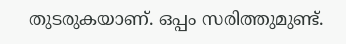തുടരുകയാണ്. ഒപ്പം സരിത്തുമുണ്ട്.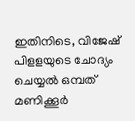ഇതിനിടെ, വിജേഷ് പിളളയുടെ ചോദ്യം ചെയ്യൽ ഒമ്പത് മണിക്കൂർ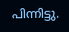പിന്നിട്ടു.